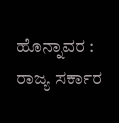ಹೊನ್ನಾವರ : ರಾಜ್ಯ ಸರ್ಕಾರ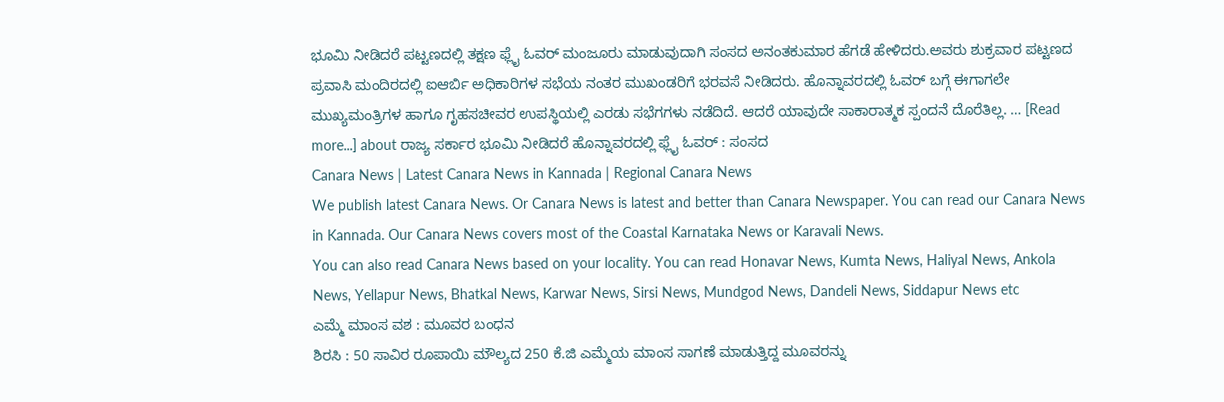ಭೂಮಿ ನೀಡಿದರೆ ಪಟ್ಟಣದಲ್ಲಿ ತಕ್ಷಣ ಫ್ಲೈ ಓವರ್ ಮಂಜೂರು ಮಾಡುವುದಾಗಿ ಸಂಸದ ಅನಂತಕುಮಾರ ಹೆಗಡೆ ಹೇಳಿದರು.ಅವರು ಶುಕ್ರವಾರ ಪಟ್ಟಣದ ಪ್ರವಾಸಿ ಮಂದಿರದಲ್ಲಿ ಐಆರ್ಬಿ ಅಧಿಕಾರಿಗಳ ಸಭೆಯ ನಂತರ ಮುಖಂಡರಿಗೆ ಭರವಸೆ ನೀಡಿದರು. ಹೊನ್ನಾವರದಲ್ಲಿ ಓವರ್ ಬಗ್ಗೆ ಈಗಾಗಲೇ ಮುಖ್ಯಮಂತ್ರಿಗಳ ಹಾಗೂ ಗೃಹಸಚೀವರ ಉಪಸ್ಥಿಯಲ್ಲಿ ಎರಡು ಸಭೆಗಗಳು ನಡೆದಿದೆ. ಆದರೆ ಯಾವುದೇ ಸಾಕಾರಾತ್ಮಕ ಸ್ಪಂದನೆ ದೊರೆತಿಲ್ಲ. … [Read more...] about ರಾಜ್ಯ ಸರ್ಕಾರ ಭೂಮಿ ನೀಡಿದರೆ ಹೊನ್ನಾವರದಲ್ಲಿ ಫ್ಲೈ ಓವರ್ : ಸಂಸದ
Canara News | Latest Canara News in Kannada | Regional Canara News
We publish latest Canara News. Or Canara News is latest and better than Canara Newspaper. You can read our Canara News in Kannada. Our Canara News covers most of the Coastal Karnataka News or Karavali News.
You can also read Canara News based on your locality. You can read Honavar News, Kumta News, Haliyal News, Ankola News, Yellapur News, Bhatkal News, Karwar News, Sirsi News, Mundgod News, Dandeli News, Siddapur News etc
ಎಮ್ಮೆ ಮಾಂಸ ವಶ : ಮೂವರ ಬಂಧನ
ಶಿರಸಿ : 50 ಸಾವಿರ ರೂಪಾಯಿ ಮೌಲ್ಯದ 250 ಕೆ.ಜಿ ಎಮ್ಮೆಯ ಮಾಂಸ ಸಾಗಣೆ ಮಾಡುತ್ತಿದ್ದ ಮೂವರನ್ನು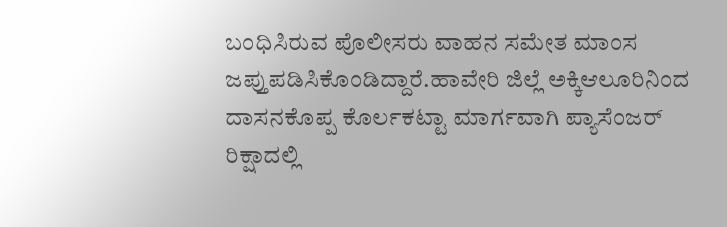ಬಂಧಿಸಿರುವ ಪೊಲೀಸರು ವಾಹನ ಸಮೇತ ಮಾಂಸ ಜಪ್ತುಪಡಿಸಿಕೊಂಡಿದ್ದಾರೆ.ಹಾವೇರಿ ಜಿಲ್ಲೆ ಅಕ್ಕಿಆಲೂರಿನಿಂದ ದಾಸನಕೊಪ್ಪ ಕೊರ್ಲಕಟ್ಟಾ ಮಾರ್ಗವಾಗಿ ಪ್ಯಾಸೆಂಜರ್ ರಿಕ್ಷಾದಲ್ಲಿ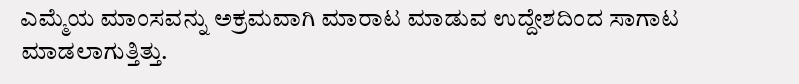ಎಮ್ಮೆಯ ಮಾಂಸವನ್ನು ಅಕ್ರಮವಾಗಿ ಮಾರಾಟ ಮಾಡುವ ಉದ್ದೇಶದಿಂದ ಸಾಗಾಟ ಮಾಡಲಾಗುತ್ತಿತ್ತು.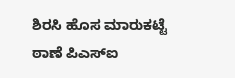ಶಿರಸಿ ಹೊಸ ಮಾರುಕಟ್ಟೆ ಠಾಣೆ ಪಿಎಸ್ಐ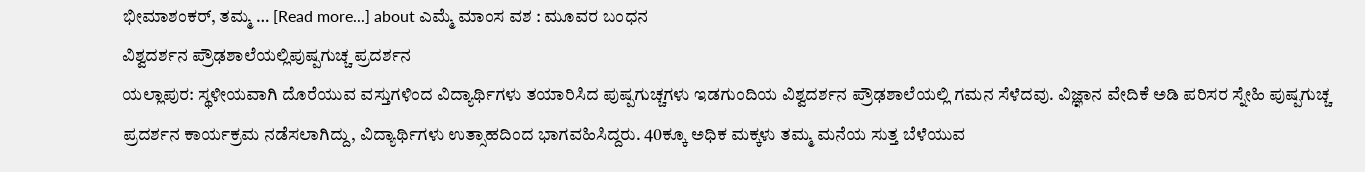ಭೀಮಾಶಂಕರ್, ತಮ್ಮ … [Read more...] about ಎಮ್ಮೆ ಮಾಂಸ ವಶ : ಮೂವರ ಬಂಧನ
ವಿಶ್ವದರ್ಶನ ಪ್ರೌಢಶಾಲೆಯಲ್ಲಿಪುಷ್ಪಗುಚ್ಚ ಪ್ರದರ್ಶನ
ಯಲ್ಲಾಪುರ: ಸ್ಥಳೀಯವಾಗಿ ದೊರೆಯುವ ವಸ್ತುಗಳಿಂದ ವಿದ್ಯಾರ್ಥಿಗಳು ತಯಾರಿಸಿದ ಪುಷ್ಪಗುಚ್ಚಗಳು ಇಡಗುಂದಿಯ ವಿಶ್ವದರ್ಶನ ಪ್ರೌಢಶಾಲೆಯಲ್ಲಿ ಗಮನ ಸೆಳೆದವು. ವಿಜ್ಞಾನ ವೇದಿಕೆ ಅಡಿ ಪರಿಸರ ಸ್ನೇಹಿ ಪುಷ್ಪಗುಚ್ಚ ಪ್ರದರ್ಶನ ಕಾರ್ಯಕ್ರಮ ನಡೆಸಲಾಗಿದ್ದು, ವಿದ್ಯಾರ್ಥಿಗಳು ಉತ್ಸಾಹದಿಂದ ಭಾಗವಹಿಸಿದ್ದರು. 40ಕ್ಕೂ ಅಧಿಕ ಮಕ್ಕಳು ತಮ್ಮ ಮನೆಯ ಸುತ್ತ ಬೆಳೆಯುವ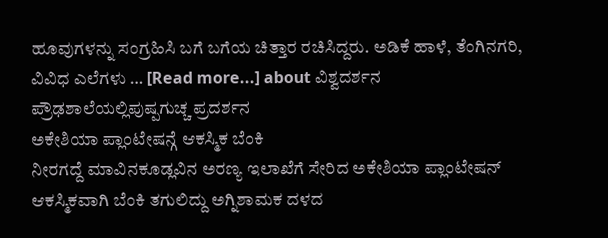ಹೂವುಗಳನ್ನು ಸಂಗ್ರಹಿಸಿ ಬಗೆ ಬಗೆಯ ಚಿತ್ತಾರ ರಚಿಸಿದ್ದರು. ಅಡಿಕೆ ಹಾಳೆ, ತೆಂಗಿನಗರಿ, ವಿವಿಧ ಎಲೆಗಳು … [Read more...] about ವಿಶ್ವದರ್ಶನ ಪ್ರೌಢಶಾಲೆಯಲ್ಲಿಪುಷ್ಪಗುಚ್ಚ ಪ್ರದರ್ಶನ
ಅಕೇಶಿಯಾ ಪ್ಲಾಂಟೇಷನ್ಗೆ ಆಕಸ್ಮಿಕ ಬೆಂಕಿ
ನೀರಗದ್ದೆ ಮಾವಿನಕೂಡ್ಲವಿನ ಅರಣ್ಯ ಇಲಾಖೆಗೆ ಸೇರಿದ ಅಕೇಶಿಯಾ ಪ್ಲಾಂಟೇಷನ್ ಆಕಸ್ಮಿಕವಾಗಿ ಬೆಂಕಿ ತಗುಲಿದ್ದು ಅಗ್ನಿಶಾಮಕ ದಳದ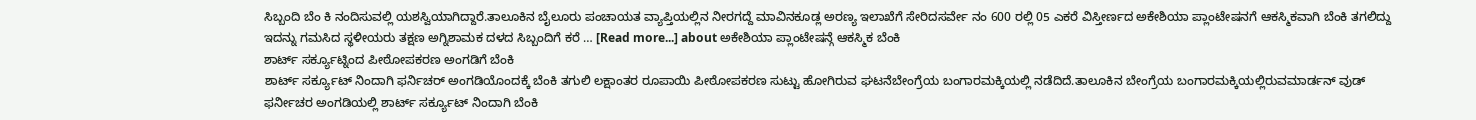ಸಿಬ್ಬಂದಿ ಬೆಂ ಕಿ ನಂದಿಸುವಲ್ಲಿ ಯಶಸ್ವಿಯಾಗಿದ್ದಾರೆ.ತಾಲೂಕಿನ ಬೈಲೂರು ಪಂಚಾಯತ ವ್ಯಾಪ್ತಿಯಲ್ಲಿನ ನೀರಗದ್ದೆ ಮಾವಿನಕೂಡ್ಲ ಅರಣ್ಯ ಇಲಾಖೆಗೆ ಸೇರಿದಸರ್ವೇ ನಂ 600 ರಲ್ಲಿ 05 ಎಕರೆ ವಿಸ್ತೀರ್ಣದ ಅಕೇಶಿಯಾ ಪ್ಲಾಂಟೇಷನಗೆ ಆಕಸ್ಮಿಕವಾಗಿ ಬೆಂಕಿ ತಗಲಿದ್ದು ಇದನ್ನು ಗಮಸಿದ ಸ್ಥಳೀಯರು ತಕ್ಷಣ ಅಗ್ನಿಶಾಮಕ ದಳದ ಸಿಬ್ಬಂದಿಗೆ ಕರೆ … [Read more...] about ಅಕೇಶಿಯಾ ಪ್ಲಾಂಟೇಷನ್ಗೆ ಆಕಸ್ಮಿಕ ಬೆಂಕಿ
ಶಾರ್ಟ್ ಸರ್ಕ್ಯೂಟ್ನಿಂದ ಪೀಠೋಪಕರಣ ಅಂಗಡಿಗೆ ಬೆಂಕಿ
ಶಾರ್ಟ್ ಸರ್ಕ್ಯೂಟ್ ನಿಂದಾಗಿ ಫರ್ನಿಚರ್ ಅಂಗಡಿಯೊಂದಕ್ಕೆ ಬೆಂಕಿ ತಗುಲಿ ಲಕ್ಷಾಂತರ ರೂಪಾಯಿ ಪೀಠೋಪಕರಣ ಸುಟ್ಟು ಹೋಗಿರುವ ಘಟನೆಬೇಂಗ್ರೆಯ ಬಂಗಾರಮಕ್ಕಿಯಲ್ಲಿ ನಡೆದಿದೆ.ತಾಲೂಕಿನ ಬೇಂಗ್ರೆಯ ಬಂಗಾರಮಕ್ಕಿಯಲ್ಲಿರುವಮಾರ್ಡನ್ ವುಡ್ ಫರ್ನೀಚರ ಅಂಗಡಿಯಲ್ಲಿ ಶಾರ್ಟ್ ಸರ್ಕ್ಯೂಟ್ ನಿಂದಾಗಿ ಬೆಂಕಿ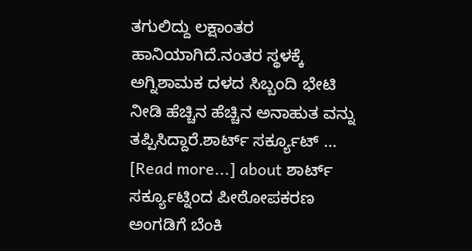ತಗುಲಿದ್ದು ಲಕ್ಷಾಂತರ ಹಾನಿಯಾಗಿದೆ.ನಂತರ ಸ್ಥಳಕ್ಕೆ ಅಗ್ನಿಶಾಮಕ ದಳದ ಸಿಬ್ಬಂದಿ ಭೇಟಿ ನೀಡಿ ಹೆಚ್ಚಿನ ಹೆಚ್ಚಿನ ಅನಾಹುತ ವನ್ನು ತಪ್ಪಿಸಿದ್ದಾರೆ.ಶಾರ್ಟ್ ಸರ್ಕ್ಯೂಟ್ … [Read more...] about ಶಾರ್ಟ್ ಸರ್ಕ್ಯೂಟ್ನಿಂದ ಪೀಠೋಪಕರಣ ಅಂಗಡಿಗೆ ಬೆಂಕಿ